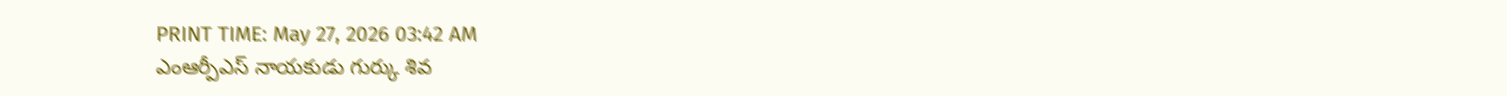PRINT TIME: May 27, 2026 03:42 AM
ఎంఆర్పీఎస్ నాయకుడు గుర్కు శివ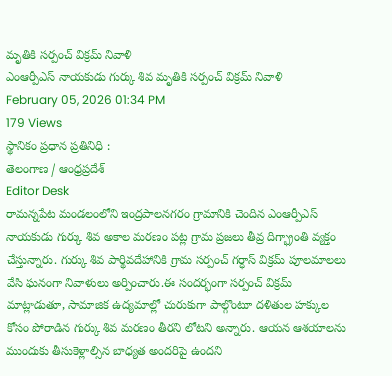మృతికి సర్పంచ్ విక్రమ్ నివాళి
ఎంఆర్పీఎస్ నాయకుడు గుర్కు శివ మృతికి సర్పంచ్ విక్రమ్ నివాళి
February 05, 2026 01:34 PM
179 Views
స్థానికం ప్రధాన ప్రతినిధి :
తెలంగాణ / ఆంధ్రప్రదేశ్
Editor Desk
రామన్నపేట మండలంలోని ఇంద్రపాలనగరం గ్రామానికి చెందిన ఎంఆర్పీఎస్ నాయకుడు గుర్కు శివ అకాల మరణం పట్ల గ్రామ ప్రజలు తీవ్ర దిగ్భ్రాంతి వ్యక్తం చేస్తున్నారు. గుర్కు శివ పార్థివదేహానికి గ్రామ సర్పంచ్ గర్ధాస్ విక్రమ్ పూలమాలలు వేసి ఘనంగా నివాళులు అర్పించారు.ఈ సందర్భంగా సర్పంచ్ విక్రమ్ మాట్లాడుతూ, సామాజిక ఉద్యమాల్లో చురుకుగా పాల్గొంటూ దళితుల హక్కుల కోసం పోరాడిన గుర్కు శివ మరణం తీరని లోటని అన్నారు. ఆయన ఆశయాలను ముందుకు తీసుకెళ్లాల్సిన బాధ్యత అందరిపై ఉందని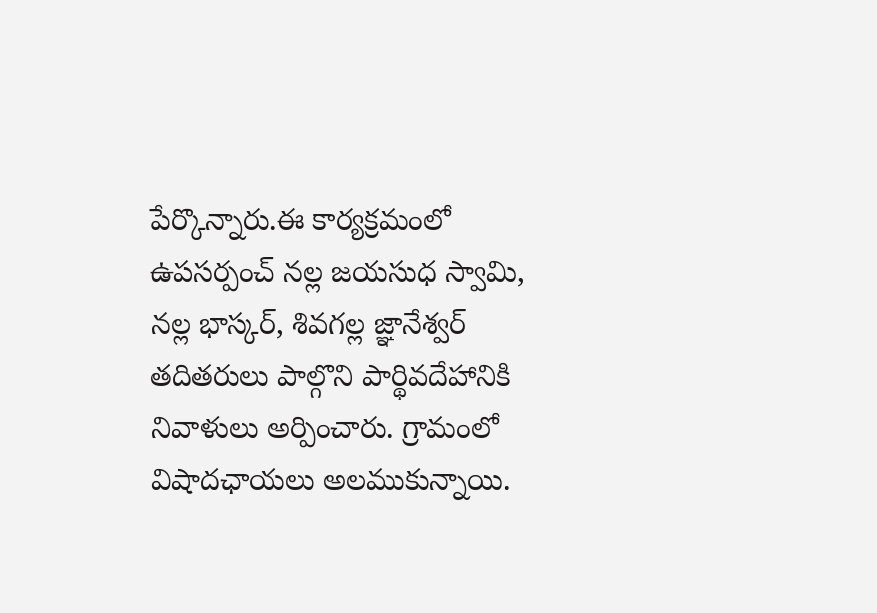పేర్కొన్నారు.ఈ కార్యక్రమంలో ఉపసర్పంచ్ నల్ల జయసుధ స్వామి, నల్ల భాస్కర్, శివగల్ల జ్ఞానేశ్వర్ తదితరులు పాల్గొని పార్థివదేహానికి నివాళులు అర్పించారు. గ్రామంలో విషాదఛాయలు అలముకున్నాయి.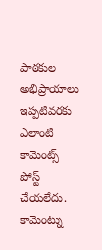పాఠకుల అభిప్రాయాలు
ఇప్పటివరకు ఎలాంటి కామెంట్స్ పోస్ట్ చేయలేదు.
కామెంట్ను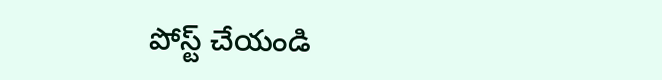పోస్ట్ చేయండి